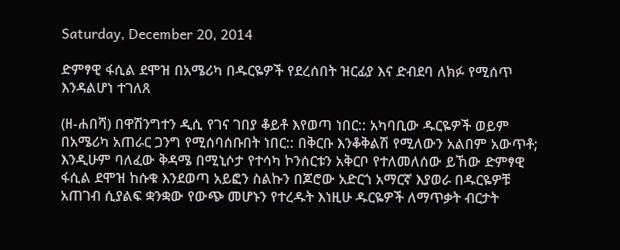Saturday, December 20, 2014

ድምፃዊ ፋሲል ደሞዝ በአሜሪካ በዱርዬዎች የደረሰበት ዝርፊያ እና ድብደባ ለክፉ የሚሰጥ እንዳልሆነ ተገለጸ

(ዘ-ሐበሻ) በዋሽንግተን ዲሲ የገና ገበያ ቆይቶ እየወጣ ነበር:: አካባቢው ዱርዬዎች ወይም በአሜሪካ አጠራር ጋንግ የሚሰባሰቡበት ነበር:: በቅርቡ እንቆቅልሽ የሚለውን አልበም አውጥቶ; እንዲሁም ባለፈው ቅዳሜ በሚኒሶታ የተሳካ ኮንሰርቱን አቅርቦ የተለመለሰው ይኸው ድምፃዊ ፋሲል ደሞዝ ከሱቁ እንደወጣ አይፎን ስልኩን በጆሮው አድርጎ አማርኛ እያወራ በዱርዬዎቹ አጠገብ ሲያልፍ ቋንቋው የውጭ መሆኑን የተረዱት እነዚሁ ዱርዬዎች ለማጥቃት ብርታት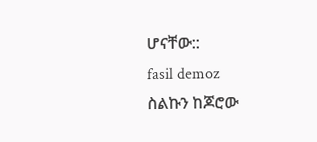ሆናቸው::
fasil demoz
ስልኩን ከጆሮው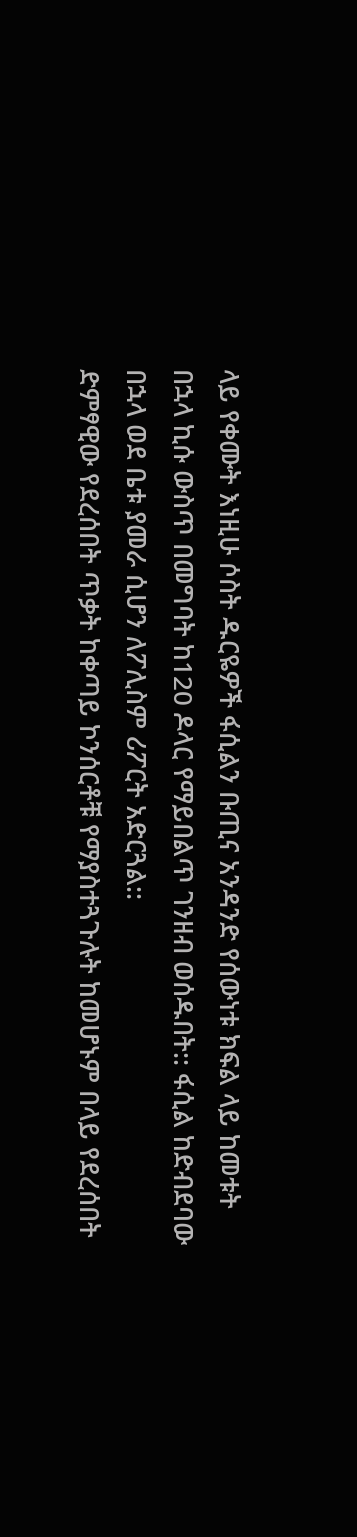ላይ የቀሙት እነዚሁ ሶስት ዱርዬዎች ፋሲልን ቡጢና አንዳንድ የሰውነቱ ክፍል ላይ ከመቱት በኋላ ኪሱ ውስጥ በመግባት ከ120 ዶላር የማይበልጥ ገንዘብ ወሰዱበት:: ፋሲል ከድብደባው በኋላ ወደ ቤቱ ያመራ ሲሆን ለፖሊስም ሪፖርት አድርጓል::
ድምፃዊው የደረሰበት ጥቃት ከቀጣይ ኮንሰርቶቹ የማያስተጓጉሉት ከመሆኑም በላይ የደረሰበት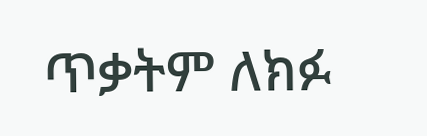ጥቃትም ለክፉ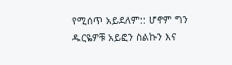የሚሰጥ አይደለም:: ሆኖም ግን ዱርዬዎቹ አይፎን ስልኩን እና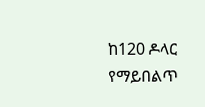ከ120 ዶላር የማይበልጥ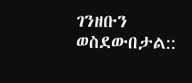ገንዘቡን ወስደውበታል::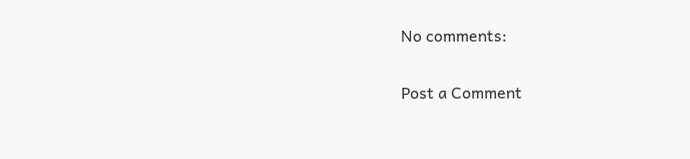No comments:

Post a Comment